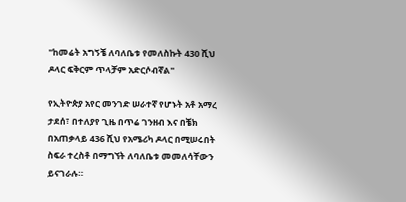"ከመሬት አግኝቼ ለባለቤቱ የመለስኩት 430 ሺህ ዶላር ፍቅርም ጥላቻም አድርሶብኛል"

የኢትዮጵያ አየር መንገድ ሠራተኛ የሆኑት አቶ አማረ ታደሰ፣ በተለያየ ጊዜ በጥሬ ገንዘብ እና በቼክ በአጠቃላይ 436 ሺህ የአሜሪካ ዶላር በሚሠሩበት ስፍራ ተረስቶ በማግኘት ለባለቤቱ መመለሳቸውን ይናገራሉ።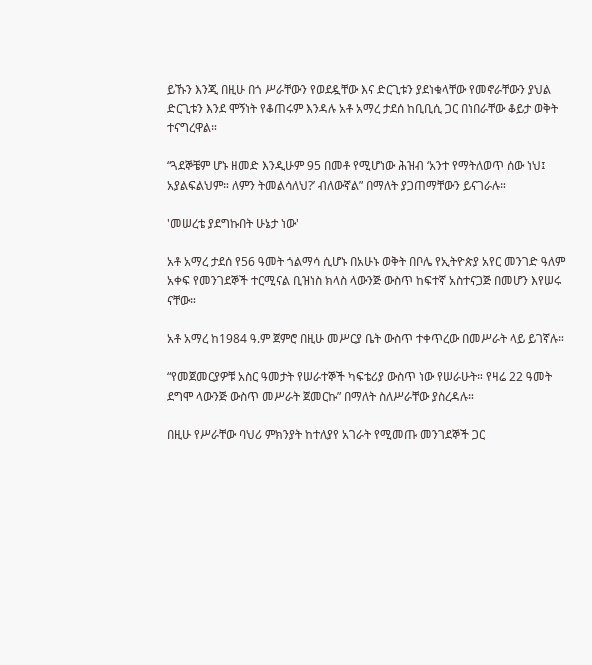ይኹን እንጂ በዚሁ በጎ ሥራቸውን የወደዷቸው እና ድርጊቱን ያደነቁላቸው የመኖራቸውን ያህል ድርጊቱን እንደ ሞኝነት የቆጠሩም እንዳሉ አቶ አማረ ታደሰ ከቢቢሲ ጋር በነበራቸው ቆይታ ወቅት ተናግረዋል።

“ጓደኞቼም ሆኑ ዘመድ እንዲሁም 95 በመቶ የሚሆነው ሕዝብ ‘አንተ የማትለወጥ ሰው ነህ፤ አያልፍልህም። ለምን ትመልሳለህ?’ ብለውኛል” በማለት ያጋጠማቸውን ይናገራሉ።

'መሠረቴ ያደግኩበት ሁኔታ ነው'

አቶ አማረ ታደሰ የ56 ዓመት ጎልማሳ ሲሆኑ በአሁኑ ወቅት በቦሌ የኢትዮጵያ አየር መንገድ ዓለም አቀፍ የመንገደኞች ተርሚናል ቢዝነስ ክላስ ላውንጅ ውስጥ ከፍተኛ አስተናጋጅ በመሆን እየሠሩ ናቸው።

አቶ አማረ ከ1984 ዓ.ም ጀምሮ በዚሁ መሥርያ ቤት ውስጥ ተቀጥረው በመሥራት ላይ ይገኛሉ።

“የመጀመርያዎቹ አስር ዓመታት የሠራተኞች ካፍቴሪያ ውስጥ ነው የሠራሁት። የዛሬ 22 ዓመት ደግሞ ላውንጅ ውስጥ መሥራት ጀመርኩ” በማለት ስለሥራቸው ያስረዳሉ።

በዚሁ የሥራቸው ባህሪ ምክንያት ከተለያየ አገራት የሚመጡ መንገደኞች ጋር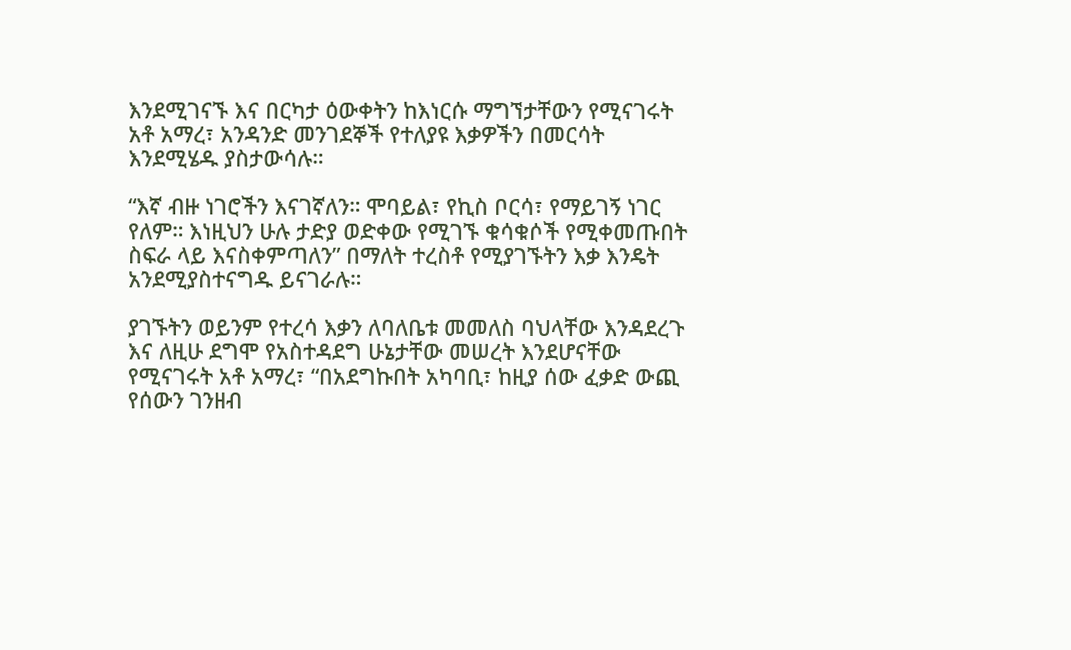እንደሚገናኙ እና በርካታ ዕውቀትን ከእነርሱ ማግኘታቸውን የሚናገሩት አቶ አማረ፣ አንዳንድ መንገደኞች የተለያዩ እቃዎችን በመርሳት እንደሚሄዱ ያስታውሳሉ።

“እኛ ብዙ ነገሮችን እናገኛለን። ሞባይል፣ የኪስ ቦርሳ፣ የማይገኝ ነገር የለም። እነዚህን ሁሉ ታድያ ወድቀው የሚገኙ ቁሳቁሶች የሚቀመጡበት ስፍራ ላይ እናስቀምጣለን” በማለት ተረስቶ የሚያገኙትን እቃ እንዴት አንደሚያስተናግዱ ይናገራሉ።

ያገኙትን ወይንም የተረሳ እቃን ለባለቤቱ መመለስ ባህላቸው እንዳደረጉ እና ለዚሁ ደግሞ የአስተዳደግ ሁኔታቸው መሠረት እንደሆናቸው የሚናገሩት አቶ አማረ፣ “በአደግኩበት አካባቢ፣ ከዚያ ሰው ፈቃድ ውጪ የሰውን ገንዘብ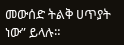መውሰድ ትልቅ ሀጥያት ነው” ይላሉ።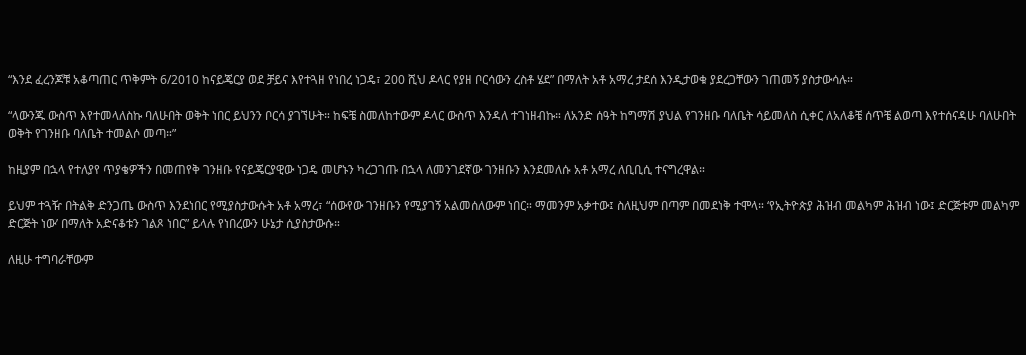“እንደ ፈረንጆቹ አቆጣጠር ጥቅምት 6/2010 ከናይጄርያ ወደ ቻይና እየተጓዘ የነበረ ነጋዴ፣ 200 ሺህ ዶላር የያዘ ቦርሳውን ረስቶ ሄደ” በማለት አቶ አማረ ታደሰ እንዲታወቁ ያደረጋቸውን ገጠመኝ ያስታውሳሉ።

“ላውንጁ ውስጥ እየተመላለስኩ ባለሁበት ወቅት ነበር ይህንን ቦርሳ ያገኘሁት። ከፍቼ ስመለከተውም ዶላር ውስጥ እንዳለ ተገነዘብኩ። ለአንድ ሰዓት ከግማሽ ያህል የገንዘቡ ባለቤት ሳይመለስ ሲቀር ለአለቆቼ ሰጥቼ ልወጣ እየተሰናዳሁ ባለሁበት ወቅት የገንዘቡ ባለቤት ተመልሶ መጣ።”

ከዚያም በኋላ የተለያየ ጥያቄዎችን በመጠየቅ ገንዘቡ የናይጄርያዊው ነጋዴ መሆኑን ካረጋገጡ በኋላ ለመንገደኛው ገንዘቡን እንደመለሱ አቶ አማረ ለቢቢሲ ተናግረዋል።

ይህም ተጓዥ በትልቅ ድንጋጤ ውስጥ እንደነበር የሚያስታውሱት አቶ አማረ፣ “ሰውየው ገንዘቡን የሚያገኝ አልመሰለውም ነበር። ማመንም አቃተው፤ ስለዚህም በጣም በመደነቅ ተሞላ። ‘የኢትዮጵያ ሕዝብ መልካም ሕዝብ ነው፤ ድርጅቱም መልካም ድርጅት ነው’ በማለት አድናቆቱን ገልጾ ነበር” ይላሉ የነበረውን ሁኔታ ሲያስታውሱ።

ለዚሁ ተግባራቸውም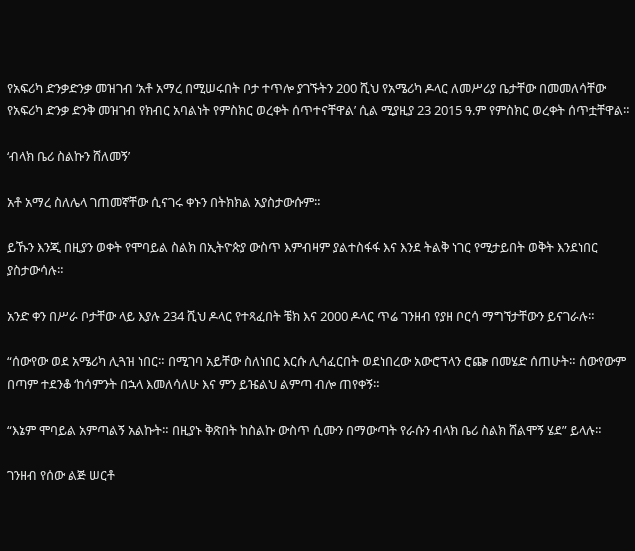የአፍሪካ ድንቃድንቃ መዝገብ ‘አቶ አማረ በሚሠሩበት ቦታ ተጥሎ ያገኙትን 200 ሺህ የአሜሪካ ዶላር ለመሥሪያ ቤታቸው በመመለሳቸው የአፍሪካ ድንቃ ድንቅ መዝገብ የክብር አባልነት የምስክር ወረቀት ሰጥተናቸዋል’ ሲል ሚያዚያ 23 2015 ዓ.ም የምስክር ወረቀት ሰጥቷቸዋል።

‘ብላክ ቤሪ ስልኩን ሸለመኝ’

አቶ አማረ ስለሌላ ገጠመኛቸው ሲናገሩ ቀኑን በትክክል አያስታውሱም።

ይኹን እንጂ በዚያን ወቀት የሞባይል ስልክ በኢትዮጵያ ውስጥ እምብዛም ያልተስፋፋ እና እንደ ትልቅ ነገር የሚታይበት ወቅት እንደነበር ያስታውሳሉ።

አንድ ቀን በሥራ ቦታቸው ላይ እያሉ 234 ሺህ ዶላር የተጻፈበት ቼክ እና 2000 ዶላር ጥሬ ገንዘብ የያዘ ቦርሳ ማግኘታቸውን ይናገራሉ።

“ሰውየው ወደ አሜሪካ ሊጓዝ ነበር። በሚገባ አይቸው ስለነበር እርሱ ሊሳፈርበት ወደነበረው አውሮፕላን ሮጬ በመሄድ ሰጠሁት። ሰውየውም በጣም ተደንቆ ‘ከሳምንት በኋላ እመለሳለሁ እና ምን ይዤልህ ልምጣ ብሎ ጠየቀኝ።

“እኔም ሞባይል አምጣልኝ አልኩት። በዚያኑ ቅጽበት ከስልኩ ውስጥ ሲሙን በማውጣት የራሱን ብላክ ቤሪ ስልክ ሸልሞኝ ሄደ” ይላሉ።

ገንዘብ የሰው ልጅ ሠርቶ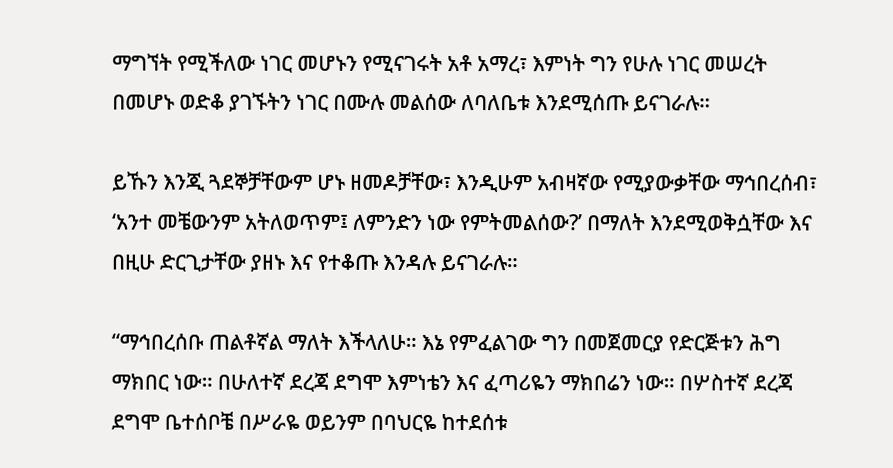ማግኘት የሚችለው ነገር መሆኑን የሚናገሩት አቶ አማረ፣ እምነት ግን የሁሉ ነገር መሠረት በመሆኑ ወድቆ ያገኙትን ነገር በሙሉ መልሰው ለባለቤቱ እንደሚሰጡ ይናገራሉ።

ይኹን እንጂ ጓደኞቻቸውም ሆኑ ዘመዶቻቸው፣ እንዲሁም አብዛኛው የሚያውቃቸው ማኅበረሰብ፣ ‘አንተ መቼውንም አትለወጥም፤ ለምንድን ነው የምትመልሰው?’ በማለት እንደሚወቅሷቸው እና በዚሁ ድርጊታቸው ያዘኑ እና የተቆጡ እንዳሉ ይናገራሉ።

“ማኅበረሰቡ ጠልቶኛል ማለት እችላለሁ። እኔ የምፈልገው ግን በመጀመርያ የድርጅቱን ሕግ ማክበር ነው። በሁለተኛ ደረጃ ደግሞ እምነቴን እና ፈጣሪዬን ማክበሬን ነው። በሦስተኛ ደረጃ ደግሞ ቤተሰቦቼ በሥራዬ ወይንም በባህርዬ ከተደሰቱ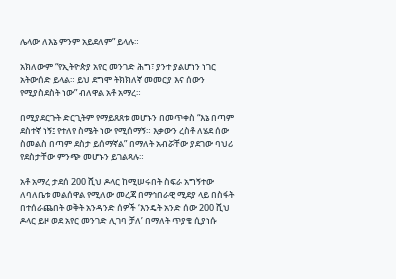ሌላው ለእኔ ምንም አይደለም” ይላሉ።

አክለውም “የኢትዮጵያ አየር መንገድ ሕግ፣ ያንተ ያልሆነን ነገር አትውሰድ ይላል። ይህ ደግሞ ትክክለኛ መመርያ እና ሰውን የሚያስደስት ነው” ብለዋል አቶ አማረ።

በሚያደርጉት ድርጊትም የማይጸጸቱ መሆኑን በመጥቀስ “እኔ በጣም ደስተኛ ነኝ፤ የተለየ ስሜት ነው የሚሰማኝ። እቃውን ረስቶ ለሄደ ሰው ስመልስ በጣም ደስታ ይሰማኛል” በማለት አብሯቸው ያደገው ባህሪ የደስታቸው ምንጭ መሆኑን ይገልጻሉ።

አቶ አማረ ታደሰ 200 ሺህ ዶላር ከሚሠሩበት ስፍራ አግኝተው ለባለቤቱ መልሰዋል የሚለው መረጃ በማኅበራዊ ሚደያ ላይ በስፋት በተሰራጨበት ወቅት አንዳንድ ሰዎች ‘እንዴት አንድ ሰው 200 ሺህ ዶላር ይዞ ወደ አየር መንገድ ሊገባ ቻለ’ በማለት ጥያቄ ሲያነሱ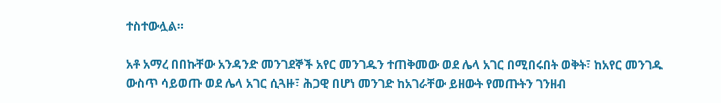ተስተውሏል።

አቶ አማረ በበኩቸው አንዳንድ መንገደኞች አየር መንገዱን ተጠቅመው ወደ ሌላ አገር በሚበሩበት ወቅት፣ ከአየር መንገዱ ውስጥ ሳይወጡ ወደ ሌላ አገር ሲጓዙ፣ ሕጋዊ በሆነ መንገድ ከአገራቸው ይዘውት የመጡትን ገንዘብ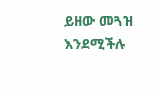ይዘው መጓዝ እንደሚችሉ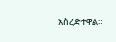አስረድተዋል።